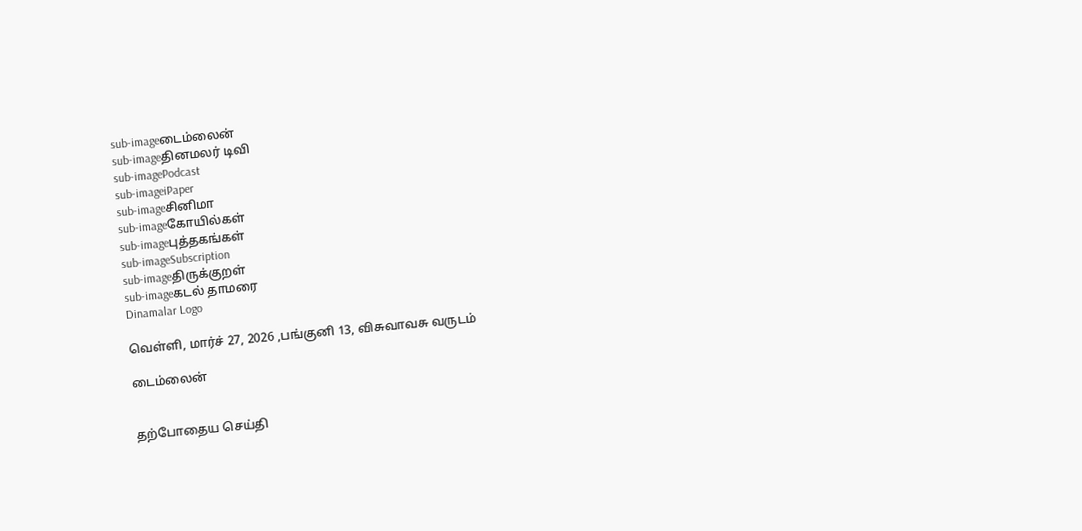sub-imageடைம்லைன்
sub-imageதினமலர் டிவி
sub-imagePodcast
sub-imageiPaper
sub-imageசினிமா
sub-imageகோயில்கள்
sub-imageபுத்தகங்கள்
sub-imageSubscription
sub-imageதிருக்குறள்
sub-imageகடல் தாமரை
Dinamalar Logo

வெள்ளி, மார்ச் 27, 2026 ,பங்குனி 13, விசுவாவசு வருடம்

டைம்லைன்


தற்போதைய செய்தி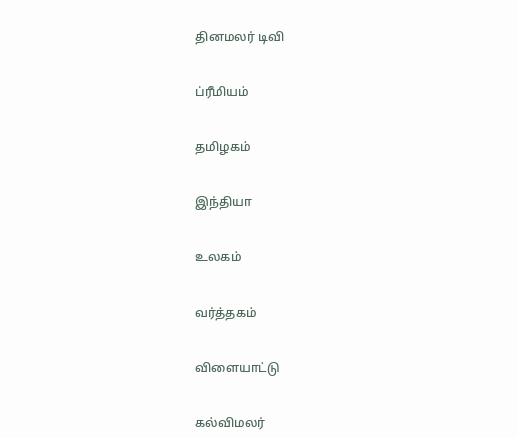தினமலர் டிவி


ப்ரீமியம்


தமிழகம்


இந்தியா


உலகம்


வர்த்தகம்


விளையாட்டு


கல்விமலர்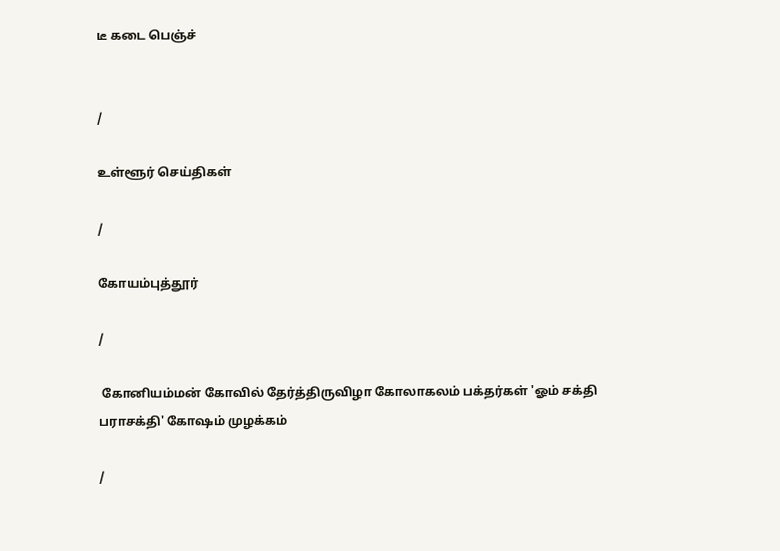டீ கடை பெஞ்ச்


/

உள்ளூர் செய்திகள்

/

கோயம்புத்தூர்

/

 கோனியம்மன் கோவில் தேர்த்திருவிழா கோலாகலம் பக்தர்கள் 'ஓம் சக்தி பராசக்தி' கோஷம் முழக்கம்

/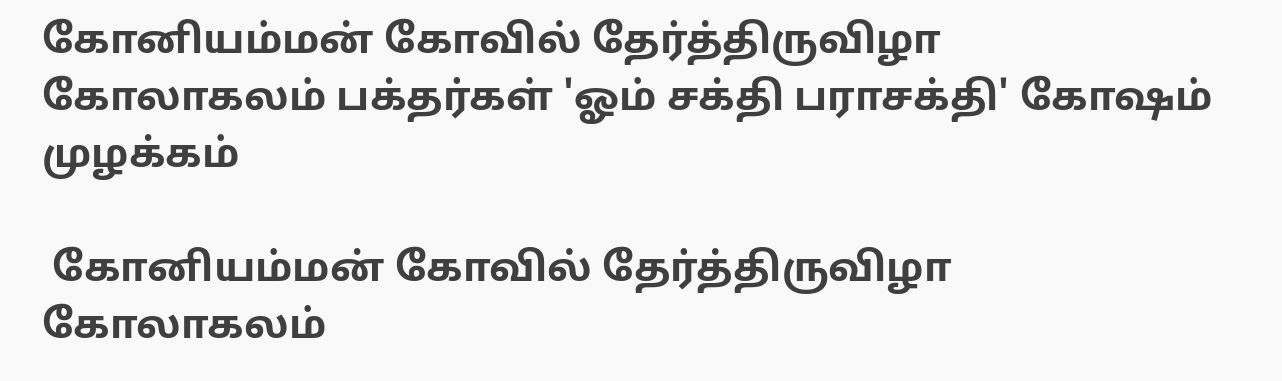கோனியம்மன் கோவில் தேர்த்திருவிழா கோலாகலம் பக்தர்கள் 'ஓம் சக்தி பராசக்தி' கோஷம் முழக்கம்

 கோனியம்மன் கோவில் தேர்த்திருவிழா கோலாகலம்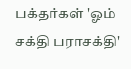பக்தர்கள் 'ஓம் சக்தி பராசக்தி'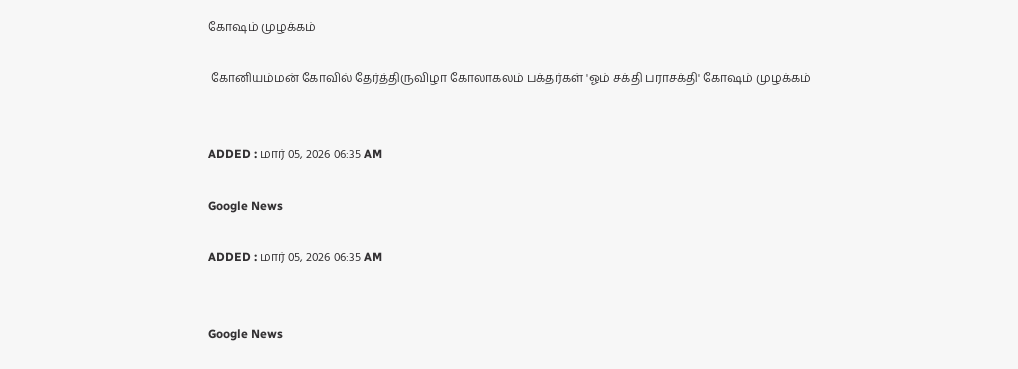கோஷம் முழக்கம்

 கோனியம்மன் கோவில் தேர்த்திருவிழா கோலாகலம் பக்தர்கள் 'ஓம் சக்தி பராசக்தி' கோஷம் முழக்கம்


ADDED : மார் 05, 2026 06:35 AM

Google News

ADDED : மார் 05, 2026 06:35 AM


Google News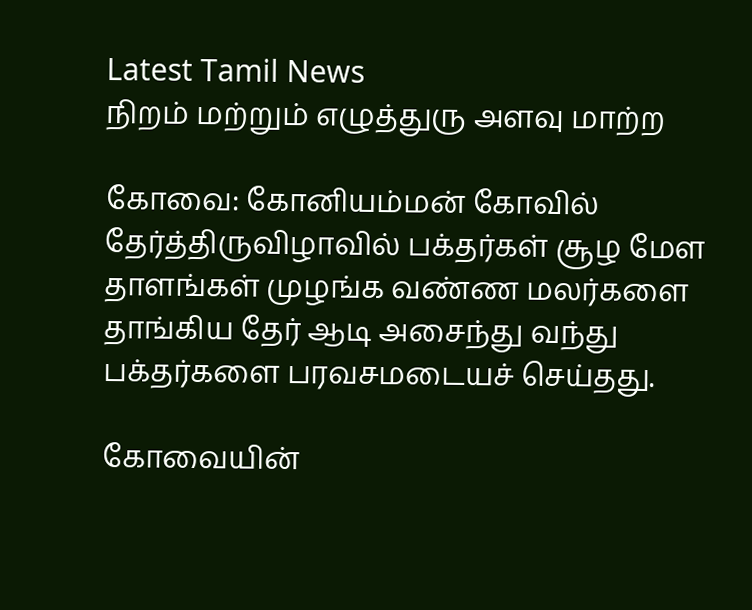Latest Tamil News
நிறம் மற்றும் எழுத்துரு அளவு மாற்ற

கோவை: கோனியம்மன் கோவில் தேர்த்திருவிழாவில் பக்தர்கள் சூழ மேள தாளங்கள் முழங்க வண்ண மலர்களை தாங்கிய தேர் ஆடி அசைந்து வந்து பக்தர்களை பரவசமடையச் செய்தது.

கோவையின்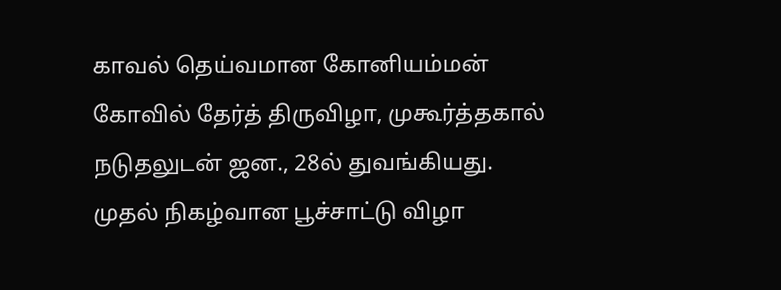காவல் தெய்வமான கோனியம்மன் கோவில் தேர்த் திருவிழா, முகூர்த்தகால் நடுதலுடன் ஜன., 28ல் துவங்கியது. முதல் நிகழ்வான பூச்சாட்டு விழா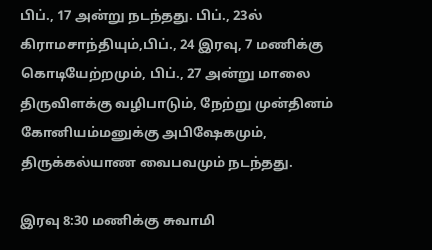பிப்., 17 அன்று நடந்தது. பிப்., 23ல் கிராமசாந்தியும்,பிப்., 24 இரவு, 7 மணிக்கு கொடியேற்றமும், பிப்., 27 அன்று மாலை திருவிளக்கு வழிபாடும், நேற்று முன்தினம் கோனியம்மனுக்கு அபிஷேகமும், திருக்கல்யாண வைபவமும் நடந்தது.

இரவு 8:30 மணிக்கு சுவாமி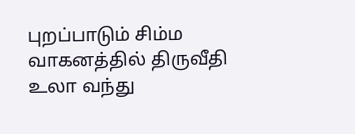புறப்பாடும் சிம்ம வாகனத்தில் திருவீதி உலா வந்து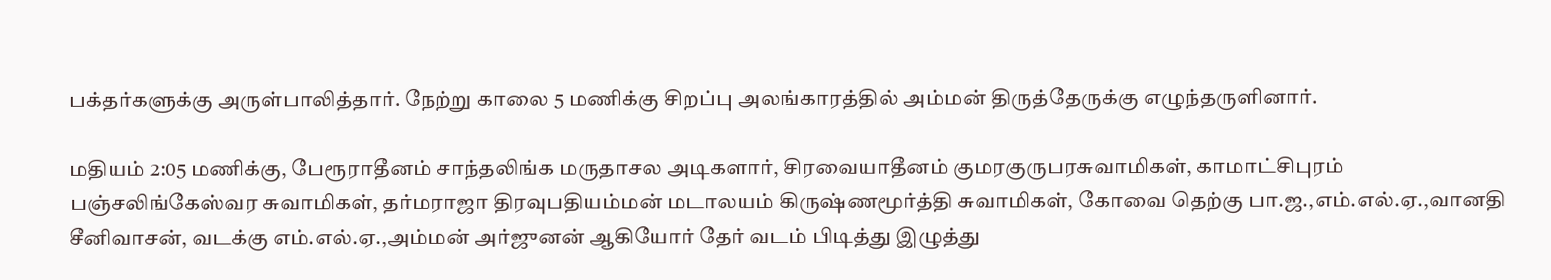பக்தர்களுக்கு அருள்பாலித்தார். நேற்று காலை 5 மணிக்கு சிறப்பு அலங்காரத்தில் அம்மன் திருத்தேருக்கு எழுந்தருளினார்.

மதியம் 2:05 மணிக்கு, பேரூராதீனம் சாந்தலிங்க மருதாசல அடிகளார், சிரவையாதீனம் குமரகுருபரசுவாமிகள், காமாட்சிபுரம் பஞ்சலிங்கேஸ்வர சுவாமிகள், தர்மராஜா திரவுபதியம்மன் மடாலயம் கிருஷ்ணமூர்த்தி சுவாமிகள், கோவை தெற்கு பா.ஜ.,எம்.எல்.ஏ.,வானதி சீனிவாசன், வடக்கு எம்.எல்.ஏ.,அம்மன் அர்ஜுனன் ஆகியோர் தேர் வடம் பிடித்து இழுத்து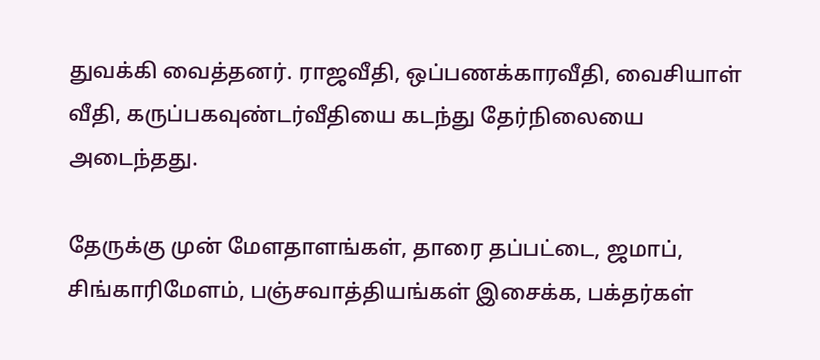துவக்கி வைத்தனர். ராஜவீதி, ஒப்பணக்காரவீதி, வைசியாள் வீதி, கருப்பகவுண்டர்வீதியை கடந்து தேர்நிலையை அடைந்தது.

தேருக்கு முன் மேளதாளங்கள், தாரை தப்பட்டை, ஜமாப், சிங்காரிமேளம், பஞ்சவாத்தியங்கள் இசைக்க, பக்தர்கள்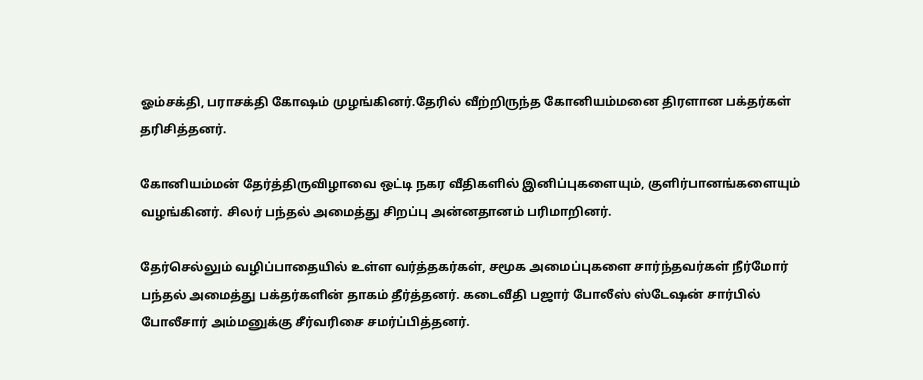ஓம்சக்தி, பராசக்தி கோஷம் முழங்கினர்.தேரில் வீற்றிருந்த கோனியம்மனை திரளான பக்தர்கள் தரிசித்தனர்.

கோனியம்மன் தேர்த்திருவிழாவை ஒட்டி நகர வீதிகளில் இனிப்புகளையும், குளிர்பானங்களையும் வழங்கினர். சிலர் பந்தல் அமைத்து சிறப்பு அன்னதானம் பரிமாறினர்.

தேர்செல்லும் வழிப்பாதையில் உள்ள வர்த்தகர்கள், சமூக அமைப்புகளை சார்ந்தவர்கள் நீர்மோர் பந்தல் அமைத்து பக்தர்களின் தாகம் தீர்த்தனர். கடைவீதி பஜார் போலீஸ் ஸ்டேஷன் சார்பில் போலீசார் அம்மனுக்கு சீர்வரிசை சமர்ப்பித்தனர்.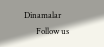Dinamalar
      Follow us